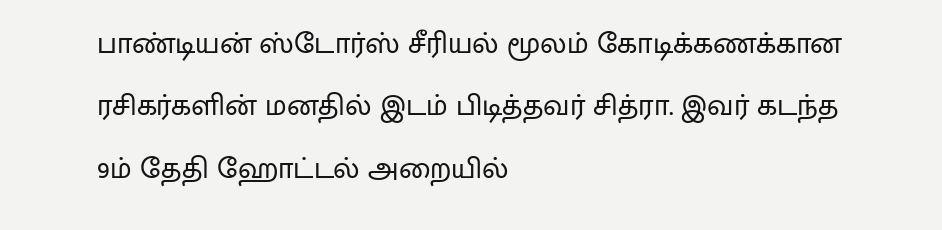பாண்டியன் ஸ்டோர்ஸ் சீரியல் மூலம் கோடிக்கணக்கான ரசிகர்களின் மனதில் இடம் பிடித்தவர் சித்ரா. இவர் கடந்த 9ம் தேதி ஹோட்டல் அறையில்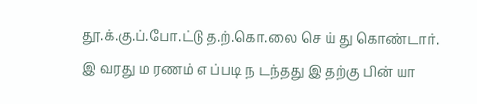தூ.க்.கு.ப்.போ.ட்டு த.ற்.கொ.லை செ ய் து கொண்டார்.
இ வரது ம ரணம் எ ப்படி ந டந்தது இ தற்கு பின் யா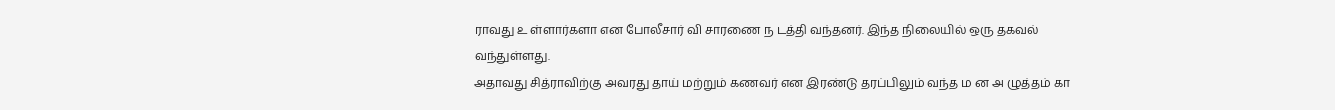ராவது உ ள்ளார்களா என போலீசார் வி சாரணை ந டத்தி வந்தனர். இந்த நிலையில் ஒரு தகவல் வந்துள்ளது.
அதாவது சித்ராவிற்கு அவரது தாய் மற்றும் கணவர் என இரண்டு தரப்பிலும் வந்த ம ன அ ழுத்தம் கா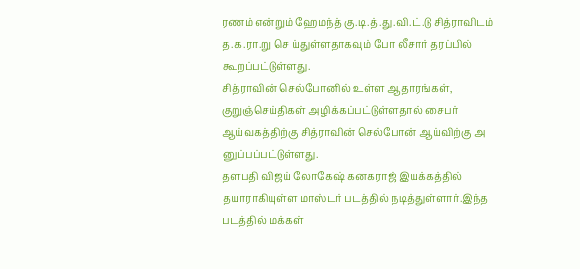ரணம் என்றும் ஹேமந்த் கு.டி.த்.து.வி.ட்.டு சித்ராவிடம் த.க.ரா.று செ ய்துள்ளதாகவும் போ லீசார் தரப்பில் கூறப்பட்டுள்ளது.
சித்ராவின் செல்போனில் உள்ள ஆதாரங்கள், குறுஞ்செய்திகள் அழிக்கப்பட்டுள்ளதால் சைபர் ஆய்வகத்திற்கு சித்ராவின் செல்போன் ஆய்விற்கு அ னுப்பப்பட்டுள்ளது.
தளபதி விஜய் லோகேஷ் கனகராஜ் இயக்கத்தில் தயாராகியுள்ள மாஸ்டர் படத்தில் நடித்துள்ளார்.இந்த படத்தில் மக்கள்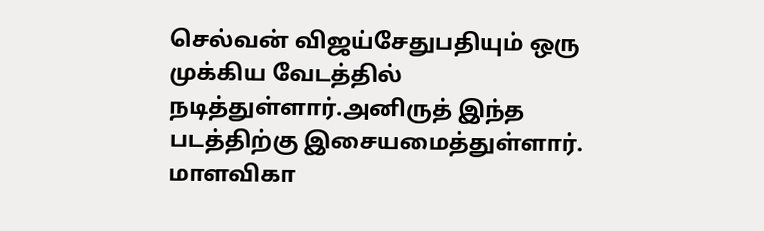செல்வன் விஜய்சேதுபதியும் ஒரு முக்கிய வேடத்தில் நடித்துள்ளார்.அனிருத் இந்த படத்திற்கு இசையமைத்துள்ளார்.
மாளவிகா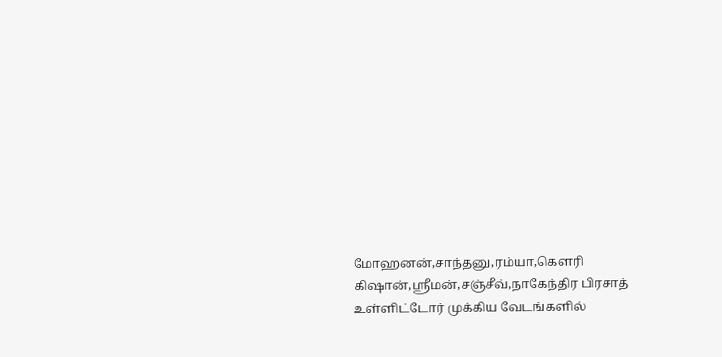மோஹனன்,சாந்தனு,ரம்யா,கௌரி கிஷான்,ஸ்ரீமன்,சஞ்சீவ்,நாகேந்திர பிரசாத் உள்ளிட்டோர் முக்கிய வேடங்களில்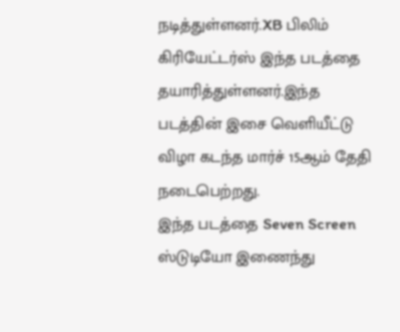நடித்துள்ளனர்.XB பிலிம் கிரியேட்டர்ஸ் இந்த படத்தை தயாரித்துள்ளனர்.இந்த படத்தின் இசை வெளியீட்டு விழா கடந்த மார்ச் 15ஆம் தேதி நடைபெற்றது.
இந்த படத்தை Seven Screen ஸ்டுடியோ இணைந்து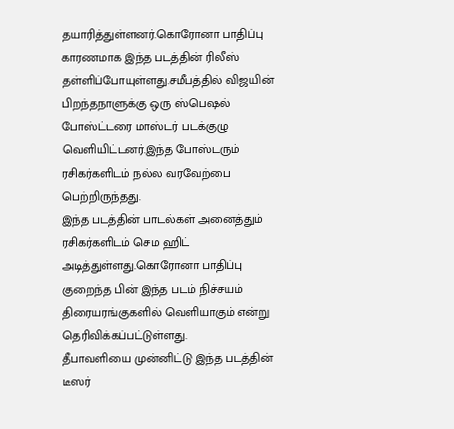தயாரித்துள்ளனர்.கொரோனா பாதிப்பு காரணமாக இந்த படத்தின் ரிலீஸ் தள்ளிப்போயுள்ளது.சமீபத்தில் விஜயின் பிறந்தநாளுக்கு ஒரு ஸ்பெஷல் போஸ்ட்டரை மாஸ்டர் படக்குழு வெளியிட்டனர்.இந்த போஸ்டரும் ரசிகர்களிடம் நல்ல வரவேற்பை பெற்றிருந்தது.
இந்த படத்தின் பாடல்கள் அனைத்தும் ரசிகர்களிடம் செம ஹிட் அடித்துள்ளது.கொரோனா பாதிப்பு குறைந்த பின் இந்த படம் நிச்சயம் திரையரங்குகளில் வெளியாகும் என்று தெரிவிக்கப்பட்டுள்ளது.
தீபாவளியை முன்னிட்டு இந்த படத்தின் டீஸர்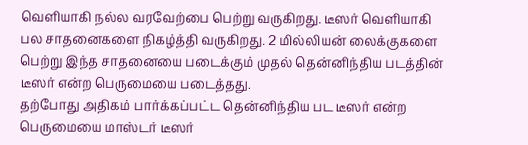வெளியாகி நல்ல வரவேற்பை பெற்று வருகிறது. டீஸர் வெளியாகி பல சாதனைகளை நிகழ்த்தி வருகிறது. 2 மில்லியன் லைக்குகளை பெற்று இந்த சாதனையை படைக்கும் முதல் தென்னிந்திய படத்தின் டீஸர் என்ற பெருமையை படைத்தது.
தற்போது அதிகம் பார்க்கப்பட்ட தென்னிந்திய பட டீஸர் என்ற பெருமையை மாஸ்டர் டீஸர்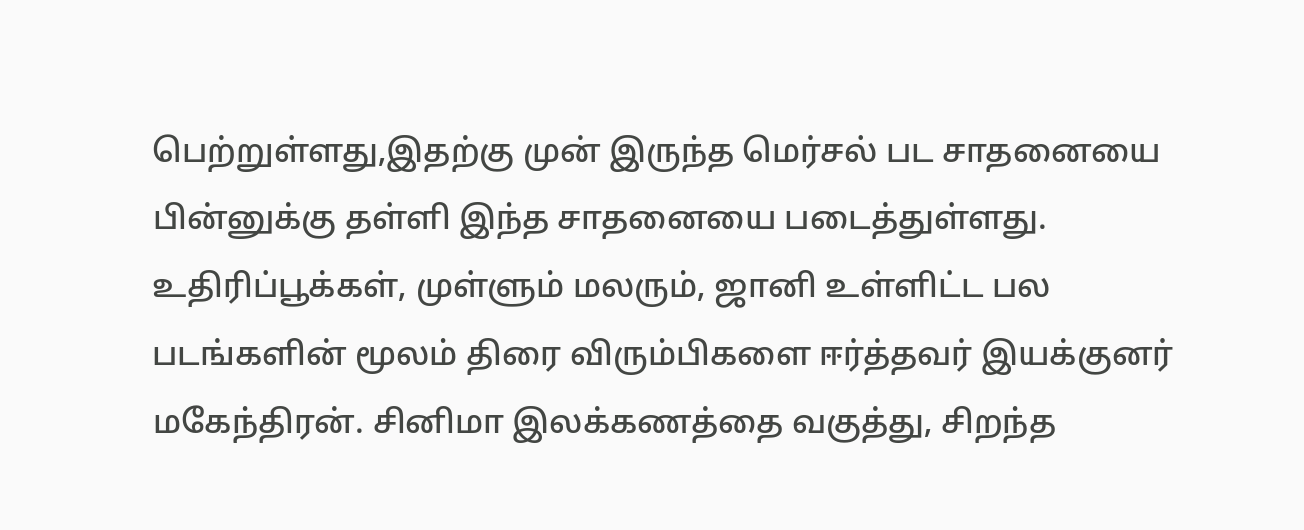பெற்றுள்ளது,இதற்கு முன் இருந்த மெர்சல் பட சாதனையை பின்னுக்கு தள்ளி இந்த சாதனையை படைத்துள்ளது.
உதிரிப்பூக்கள், முள்ளும் மலரும், ஜானி உள்ளிட்ட பல படங்களின் மூலம் திரை விரும்பிகளை ஈர்த்தவர் இயக்குனர் மகேந்திரன். சினிமா இலக்கணத்தை வகுத்து, சிறந்த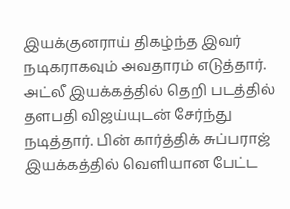இயக்குனராய் திகழ்ந்த இவர் நடிகராகவும் அவதாரம் எடுத்தார். அட்லீ இயக்கத்தில் தெறி படத்தில் தளபதி விஜய்யுடன் சேர்ந்து நடித்தார். பின் கார்த்திக் சுப்பராஜ் இயக்கத்தில் வெளியான பேட்ட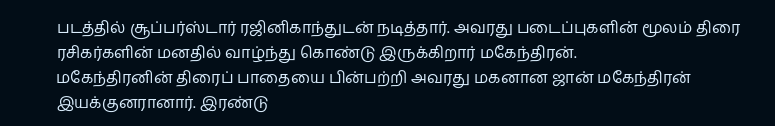படத்தில் சூப்பர்ஸ்டார் ரஜினிகாந்துடன் நடித்தார். அவரது படைப்புகளின் மூலம் திரை ரசிகர்களின் மனதில் வாழ்ந்து கொண்டு இருக்கிறார் மகேந்திரன்.
மகேந்திரனின் திரைப் பாதையை பின்பற்றி அவரது மகனான ஜான் மகேந்திரன் இயக்குனரானார். இரண்டு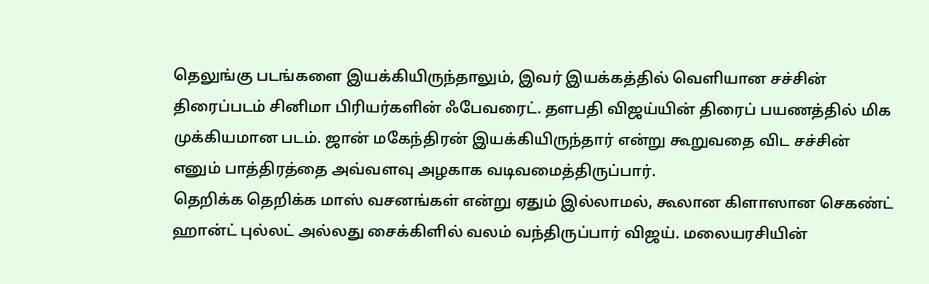தெலுங்கு படங்களை இயக்கியிருந்தாலும், இவர் இயக்கத்தில் வெளியான சச்சின் திரைப்படம் சினிமா பிரியர்களின் ஃபேவரைட். தளபதி விஜய்யின் திரைப் பயணத்தில் மிக முக்கியமான படம். ஜான் மகேந்திரன் இயக்கியிருந்தார் என்று கூறுவதை விட சச்சின் எனும் பாத்திரத்தை அவ்வளவு அழகாக வடிவமைத்திருப்பார்.
தெறிக்க தெறிக்க மாஸ் வசனங்கள் என்று ஏதும் இல்லாமல், கூலான கிளாஸான செகண்ட் ஹான்ட் புல்லட் அல்லது சைக்கிளில் வலம் வந்திருப்பார் விஜய். மலையரசியின்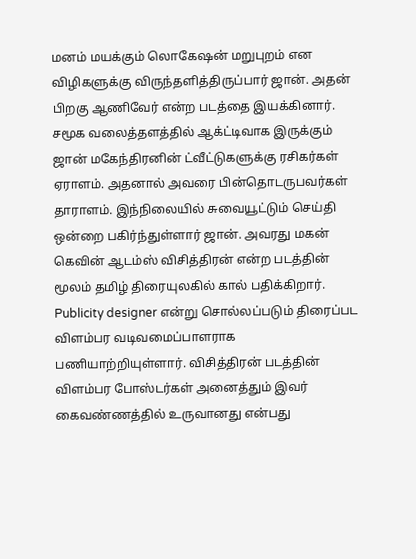மனம் மயக்கும் லொகேஷன் மறுபுறம் என விழிகளுக்கு விருந்தளித்திருப்பார் ஜான். அதன் பிறகு ஆணிவேர் என்ற படத்தை இயக்கினார்.
சமூக வலைத்தளத்தில் ஆக்ட்டிவாக இருக்கும் ஜான் மகேந்திரனின் ட்வீட்டுகளுக்கு ரசிகர்கள் ஏராளம். அதனால் அவரை பின்தொடருபவர்கள் தாராளம். இந்நிலையில் சுவையூட்டும் செய்தி ஒன்றை பகிர்ந்துள்ளார் ஜான். அவரது மகன் கெவின் ஆடம்ஸ் விசித்திரன் என்ற படத்தின் மூலம் தமிழ் திரையுலகில் கால் பதிக்கிறார். Publicity designer என்று சொல்லப்படும் திரைப்பட விளம்பர வடிவமைப்பாளராக பணியாற்றியுள்ளார். விசித்திரன் படத்தின் விளம்பர போஸ்டர்கள் அனைத்தும் இவர் கைவண்ணத்தில் உருவானது என்பது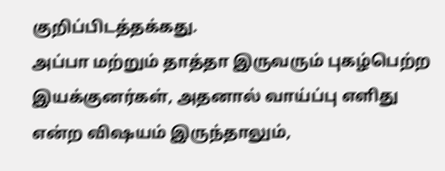குறிப்பிடத்தக்கது.
அப்பா மற்றும் தாத்தா இருவரும் புகழ்பெற்ற இயக்குனர்கள், அதனால் வாய்ப்பு எளிது என்ற விஷயம் இருந்தாலும்,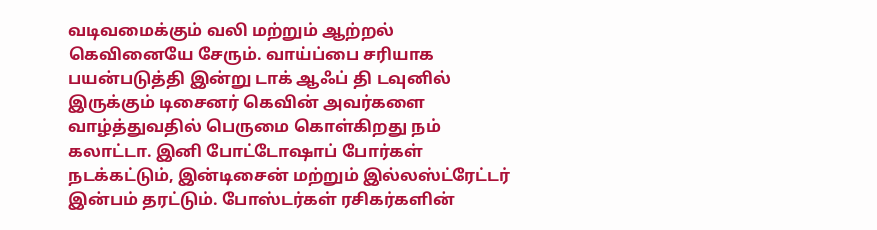வடிவமைக்கும் வலி மற்றும் ஆற்றல் கெவினையே சேரும். வாய்ப்பை சரியாக பயன்படுத்தி இன்று டாக் ஆஃப் தி டவுனில் இருக்கும் டிசைனர் கெவின் அவர்களை வாழ்த்துவதில் பெருமை கொள்கிறது நம் கலாட்டா. இனி போட்டோஷாப் போர்கள் நடக்கட்டும், இன்டிசைன் மற்றும் இல்லஸ்ட்ரேட்டர் இன்பம் தரட்டும். போஸ்டர்கள் ரசிகர்களின்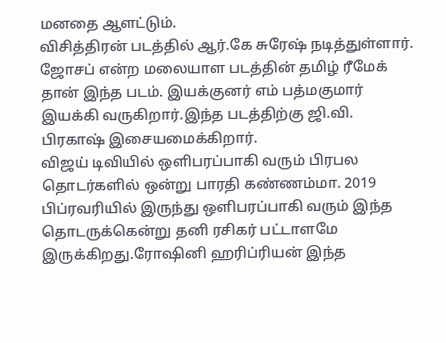மனதை ஆளட்டும்.
விசித்திரன் படத்தில் ஆர்.கே சுரேஷ் நடித்துள்ளார். ஜோசப் என்ற மலையாள படத்தின் தமிழ் ரீமேக் தான் இந்த படம். இயக்குனர் எம் பத்மகுமார் இயக்கி வருகிறார்.இந்த படத்திற்கு ஜி.வி. பிரகாஷ் இசையமைக்கிறார்.
விஜய் டிவியில் ஒளிபரப்பாகி வரும் பிரபல தொடர்களில் ஒன்று பாரதி கண்ணம்மா. 2019 பிப்ரவரியில் இருந்து ஒளிபரப்பாகி வரும் இந்த தொடருக்கென்று தனி ரசிகர் பட்டாளமே இருக்கிறது.ரோஷினி ஹரிப்ரியன் இந்த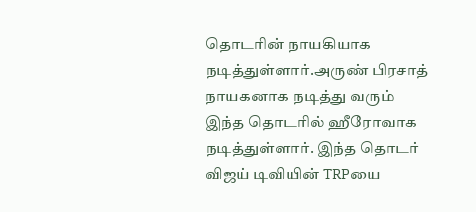தொடரின் நாயகியாக நடித்துள்ளார்.அருண் பிரசாத் நாயகனாக நடித்து வரும் இந்த தொடரில் ஹீரோவாக நடித்துள்ளார். இந்த தொடர் விஜய் டிவியின் TRPயை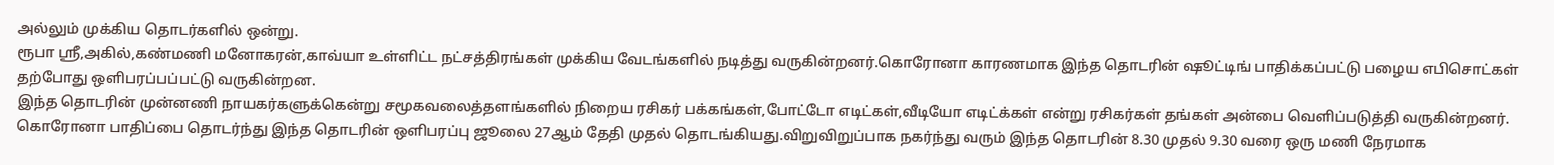அல்லும் முக்கிய தொடர்களில் ஒன்று.
ரூபா ஸ்ரீ,அகில்,கண்மணி மனோகரன்,காவ்யா உள்ளிட்ட நட்சத்திரங்கள் முக்கிய வேடங்களில் நடித்து வருகின்றனர்.கொரோனா காரணமாக இந்த தொடரின் ஷூட்டிங் பாதிக்கப்பட்டு பழைய எபிசொட்கள் தற்போது ஒளிபரப்பப்பட்டு வருகின்றன.
இந்த தொடரின் முன்னணி நாயகர்களுக்கென்று சமூகவலைத்தளங்களில் நிறைய ரசிகர் பக்கங்கள்,போட்டோ எடிட்கள்,வீடியோ எடிட்க்கள் என்று ரசிகர்கள் தங்கள் அன்பை வெளிப்படுத்தி வருகின்றனர்.
கொரோனா பாதிப்பை தொடர்ந்து இந்த தொடரின் ஒளிபரப்பு ஜூலை 27ஆம் தேதி முதல் தொடங்கியது.விறுவிறுப்பாக நகர்ந்து வரும் இந்த தொடரின் 8.30 முதல் 9.30 வரை ஒரு மணி நேரமாக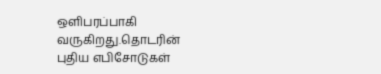ஒளிபரப்பாகி வருகிறது.தொடரின் புதிய எபிசோடுகள்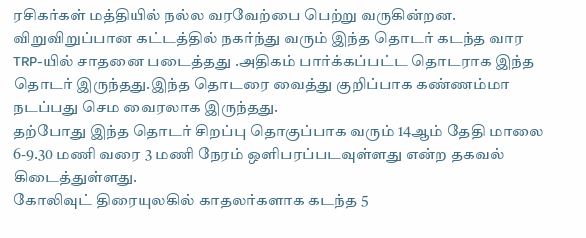ரசிகர்கள் மத்தியில் நல்ல வரவேற்பை பெற்று வருகின்றன.
விறுவிறுப்பான கட்டத்தில் நகர்ந்து வரும் இந்த தொடர் கடந்த வார TRP-யில் சாதனை படைத்தது .அதிகம் பார்க்கப்பட்ட தொடராக இந்த தொடர் இருந்தது.இந்த தொடரை வைத்து குறிப்பாக கண்ணம்மா நடப்பது செம வைரலாக இருந்தது.
தற்போது இந்த தொடர் சிறப்பு தொகுப்பாக வரும் 14ஆம் தேதி மாலை 6-9.30 மணி வரை 3 மணி நேரம் ஒளிபரப்படவுள்ளது என்ற தகவல் கிடைத்துள்ளது.
கோலிவுட் திரையுலகில் காதலர்களாக கடந்த 5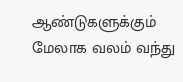ஆண்டுகளுக்கும் மேலாக வலம் வந்து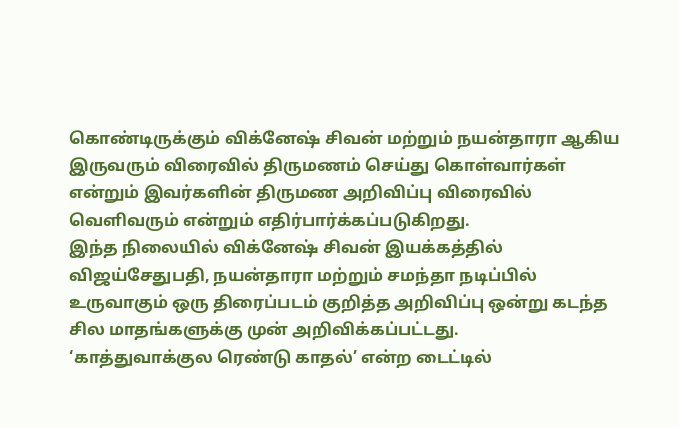கொண்டிருக்கும் விக்னேஷ் சிவன் மற்றும் நயன்தாரா ஆகிய இருவரும் விரைவில் திருமணம் செய்து கொள்வார்கள் என்றும் இவர்களின் திருமண அறிவிப்பு விரைவில் வெளிவரும் என்றும் எதிர்பார்க்கப்படுகிறது.
இந்த நிலையில் விக்னேஷ் சிவன் இயக்கத்தில் விஜய்சேதுபதி, நயன்தாரா மற்றும் சமந்தா நடிப்பில் உருவாகும் ஒரு திரைப்படம் குறித்த அறிவிப்பு ஒன்று கடந்த சில மாதங்களுக்கு முன் அறிவிக்கப்பட்டது.
‘காத்துவாக்குல ரெண்டு காதல்’ என்ற டைட்டில்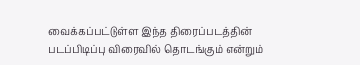வைக்கப்பட்டுள்ள இந்த திரைப்படத்தின் படப்பிடிப்பு விரைவில் தொடங்கும் என்றும்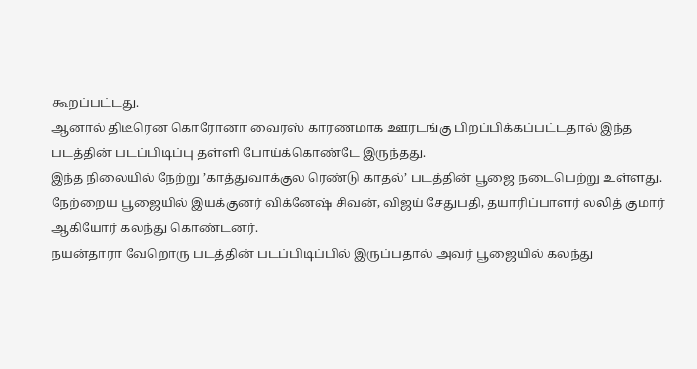கூறப்பட்டது.
ஆனால் திடீரென கொரோனா வைரஸ் காரணமாக ஊரடங்கு பிறப்பிக்கப்பட்டதால் இந்த படத்தின் படப்பிடிப்பு தள்ளி போய்க்கொண்டே இருந்தது.
இந்த நிலையில் நேற்று ’காத்துவாக்குல ரெண்டு காதல்’ படத்தின் பூஜை நடைபெற்று உள்ளது. நேற்றைய பூஜையில் இயக்குனர் விக்னேஷ் சிவன், விஜய் சேதுபதி, தயாரிப்பாளர் லலித் குமார் ஆகியோர் கலந்து கொண்டனர்.
நயன்தாரா வேறொரு படத்தின் படப்பிடிப்பில் இருப்பதால் அவர் பூஜையில் கலந்து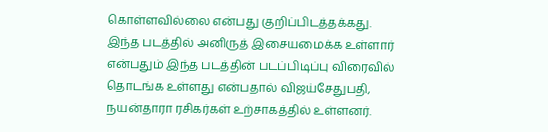கொள்ளவில்லை என்பது குறிப்பிடத்தக்கது.
இந்த படத்தில் அனிருத் இசையமைக்க உள்ளார் என்பதும் இந்த படத்தின் படப்பிடிப்பு விரைவில் தொடங்க உள்ளது என்பதால் விஜய்சேதுபதி, நயன்தாரா ரசிகர்கள் உற்சாகத்தில் உள்ளனர்.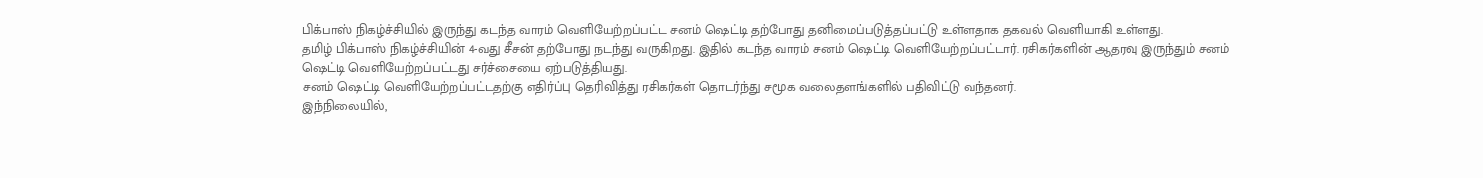பிக்பாஸ் நிகழ்ச்சியில் இருந்து கடந்த வாரம் வெளியேற்றப்பட்ட சனம் ஷெட்டி தற்போது தனிமைப்படுத்தப்பட்டு உள்ளதாக தகவல் வெளியாகி உள்ளது.
தமிழ் பிக்பாஸ் நிகழ்ச்சியின் 4-வது சீசன் தற்போது நடந்து வருகிறது. இதில் கடந்த வாரம் சனம் ஷெட்டி வெளியேற்றப்பட்டார். ரசிகர்களின் ஆதரவு இருந்தும் சனம் ஷெட்டி வெளியேற்றப்பட்டது சர்ச்சையை ஏற்படுத்தியது.
சனம் ஷெட்டி வெளியேற்றப்பட்டதற்கு எதிர்ப்பு தெரிவித்து ரசிகர்கள் தொடர்ந்து சமூக வலைதளங்களில் பதிவிட்டு வந்தனர்.
இந்நிலையில்,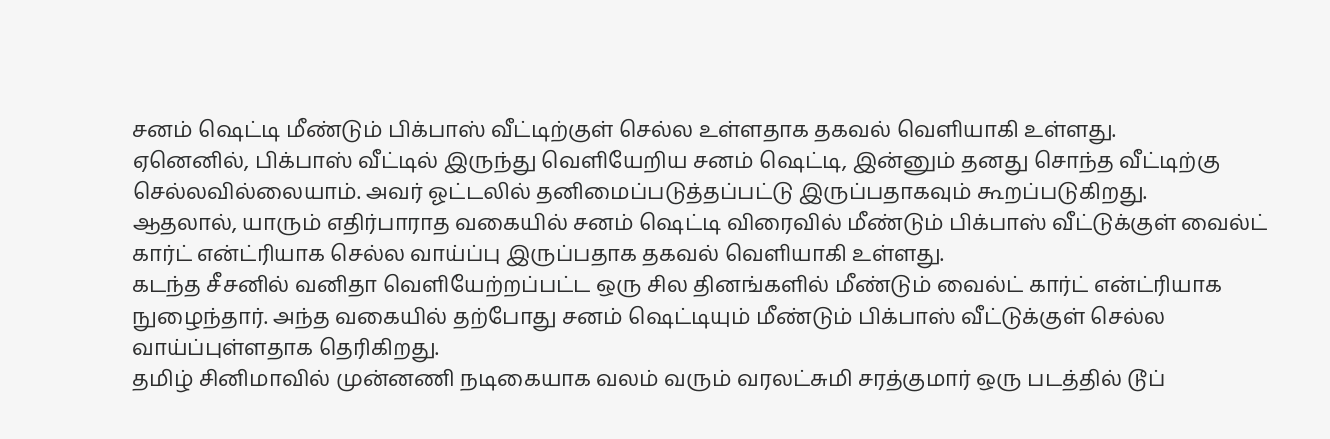சனம் ஷெட்டி மீண்டும் பிக்பாஸ் வீட்டிற்குள் செல்ல உள்ளதாக தகவல் வெளியாகி உள்ளது.
ஏனெனில், பிக்பாஸ் வீட்டில் இருந்து வெளியேறிய சனம் ஷெட்டி, இன்னும் தனது சொந்த வீட்டிற்கு செல்லவில்லையாம். அவர் ஓட்டலில் தனிமைப்படுத்தப்பட்டு இருப்பதாகவும் கூறப்படுகிறது.
ஆதலால், யாரும் எதிர்பாராத வகையில் சனம் ஷெட்டி விரைவில் மீண்டும் பிக்பாஸ் வீட்டுக்குள் வைல்ட் கார்ட் என்ட்ரியாக செல்ல வாய்ப்பு இருப்பதாக தகவல் வெளியாகி உள்ளது.
கடந்த சீசனில் வனிதா வெளியேற்றப்பட்ட ஒரு சில தினங்களில் மீண்டும் வைல்ட் கார்ட் என்ட்ரியாக நுழைந்தார். அந்த வகையில் தற்போது சனம் ஷெட்டியும் மீண்டும் பிக்பாஸ் வீட்டுக்குள் செல்ல வாய்ப்புள்ளதாக தெரிகிறது.
தமிழ் சினிமாவில் முன்னணி நடிகையாக வலம் வரும் வரலட்சுமி சரத்குமார் ஒரு படத்தில் டூப்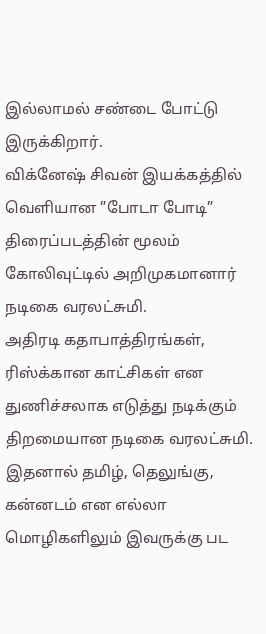இல்லாமல் சண்டை போட்டு இருக்கிறார்.
விக்னேஷ் சிவன் இயக்கத்தில் வெளியான ”போடா போடி” திரைப்படத்தின் மூலம் கோலிவுட்டில் அறிமுகமானார் நடிகை வரலட்சுமி.
அதிரடி கதாபாத்திரங்கள், ரிஸ்க்கான காட்சிகள் என துணிச்சலாக எடுத்து நடிக்கும் திறமையான நடிகை வரலட்சுமி.
இதனால் தமிழ், தெலுங்கு, கன்னடம் என எல்லா மொழிகளிலும் இவருக்கு பட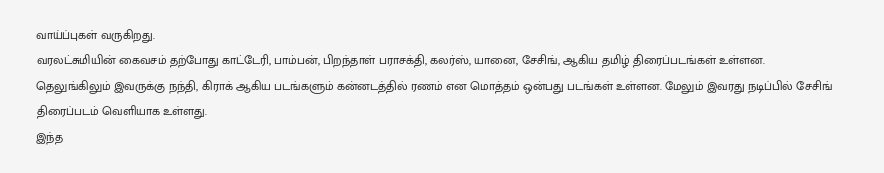வாய்ப்புகள் வருகிறது.
வரலட்சுமியின் கைவசம் தற்போது காட்டேரி, பாம்பன், பிறந்தாள் பராசக்தி, கலர்ஸ், யானை, சேசிங், ஆகிய தமிழ் திரைப்படங்கள் உள்ளன.
தெலுங்கிலும் இவருக்கு நந்தி, கிராக் ஆகிய படங்களும் கன்னடத்தில் ரணம் என மொத்தம் ஒன்பது படங்கள் உள்ளன. மேலும் இவரது நடிப்பில் சேசிங் திரைப்படம் வெளியாக உள்ளது.
இந்த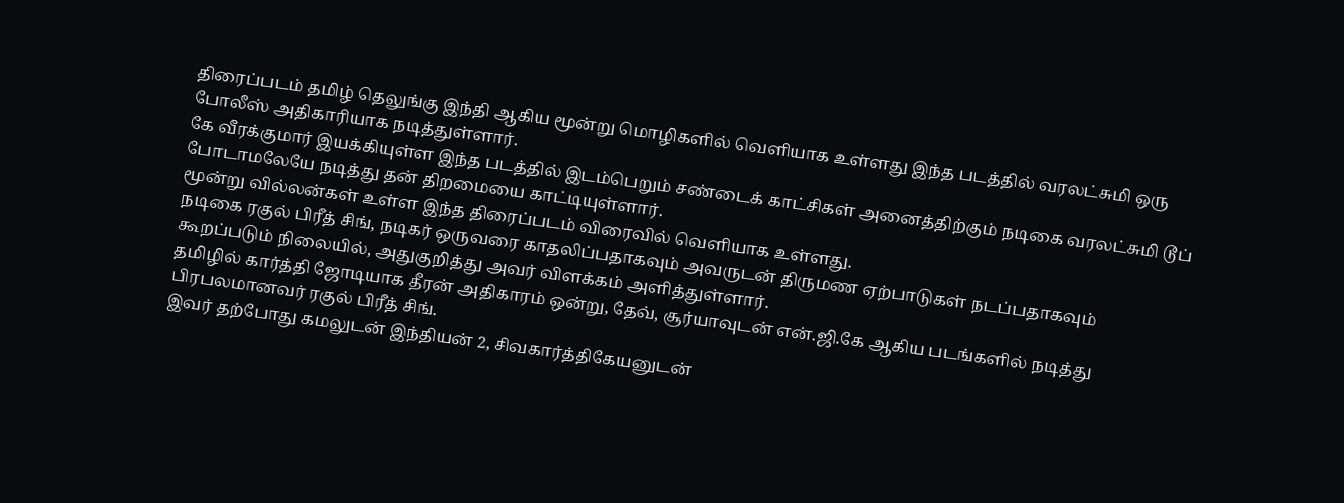திரைப்படம் தமிழ் தெலுங்கு இந்தி ஆகிய மூன்று மொழிகளில் வெளியாக உள்ளது இந்த படத்தில் வரலட்சுமி ஒரு போலீஸ் அதிகாரியாக நடித்துள்ளார்.
கே வீரக்குமார் இயக்கியுள்ள இந்த படத்தில் இடம்பெறும் சண்டைக் காட்சிகள் அனைத்திற்கும் நடிகை வரலட்சுமி டூப் போடாமலேயே நடித்து தன் திறமையை காட்டியுள்ளார்.
மூன்று வில்லன்கள் உள்ள இந்த திரைப்படம் விரைவில் வெளியாக உள்ளது.
நடிகை ரகுல் பிரீத் சிங், நடிகர் ஒருவரை காதலிப்பதாகவும் அவருடன் திருமண ஏற்பாடுகள் நடப்பதாகவும் கூறப்படும் நிலையில், அதுகுறித்து அவர் விளக்கம் அளித்துள்ளார்.
தமிழில் கார்த்தி ஜோடியாக தீரன் அதிகாரம் ஒன்று, தேவ், சூர்யாவுடன் என்.ஜி.கே ஆகிய படங்களில் நடித்து பிரபலமானவர் ரகுல் பிரீத் சிங்.
இவர் தற்போது கமலுடன் இந்தியன் 2, சிவகார்த்திகேயனுடன்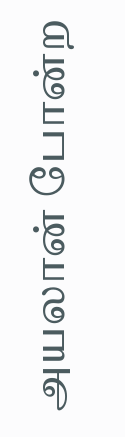அயலான் போன்ற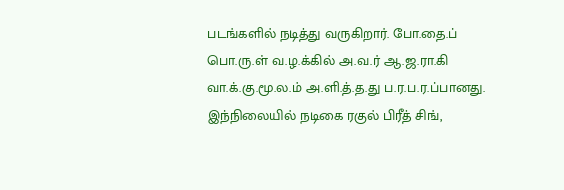படங்களில் நடித்து வருகிறார். போ.தை.ப் பொ.ரு.ள் வ.ழ.க்கில் அ.வ.ர் ஆ.ஜ.ரா.கி வா.க்.கு.மூ.ல.ம் அ.ளி.த்.த.து ப.ர.ப.ர.ப்பானது.
இந்நிலையில் நடிகை ரகுல் பிரீத் சிங்,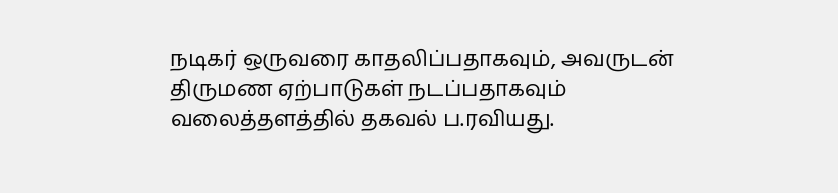நடிகர் ஒருவரை காதலிப்பதாகவும், அவருடன் திருமண ஏற்பாடுகள் நடப்பதாகவும் வலைத்தளத்தில் தகவல் ப.ரவியது.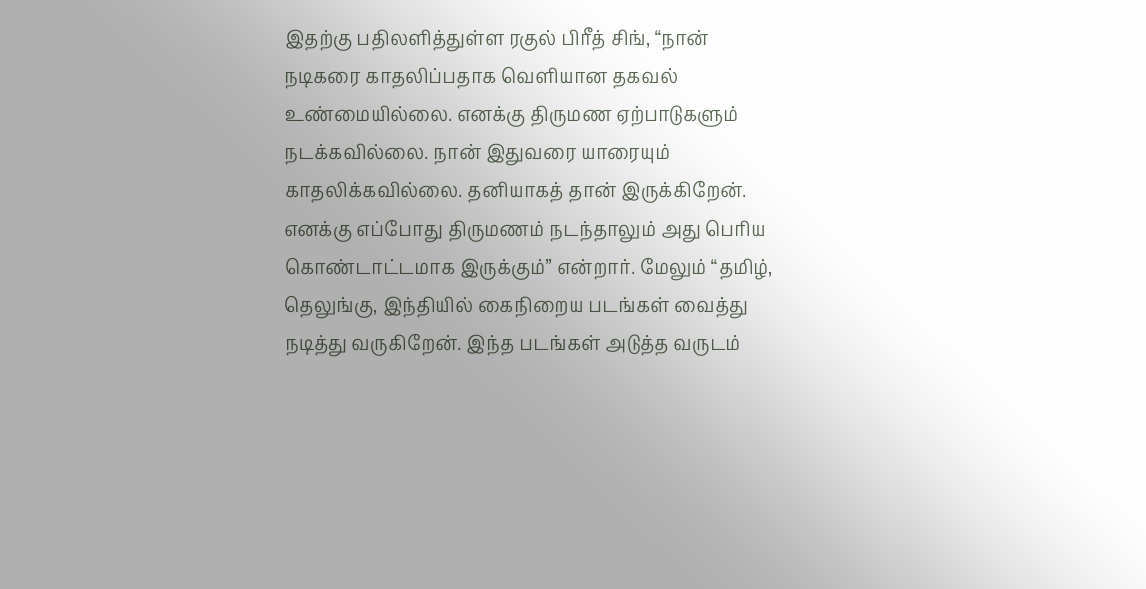இதற்கு பதிலளித்துள்ள ரகுல் பிரீத் சிங், “நான் நடிகரை காதலிப்பதாக வெளியான தகவல் உண்மையில்லை. எனக்கு திருமண ஏற்பாடுகளும் நடக்கவில்லை. நான் இதுவரை யாரையும் காதலிக்கவில்லை. தனியாகத் தான் இருக்கிறேன்.
எனக்கு எப்போது திருமணம் நடந்தாலும் அது பெரிய கொண்டாட்டமாக இருக்கும்” என்றார். மேலும் “தமிழ், தெலுங்கு, இந்தியில் கைநிறைய படங்கள் வைத்து நடித்து வருகிறேன். இந்த படங்கள் அடுத்த வருடம்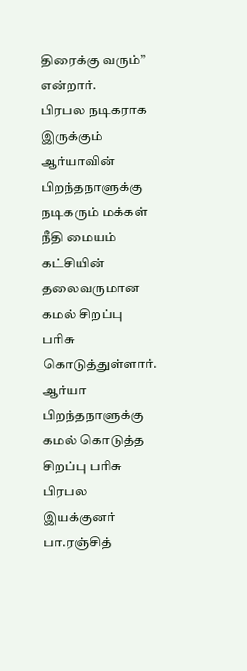திரைக்கு வரும்” என்றார்.
பிரபல நடிகராக இருக்கும் ஆர்யாவின் பிறந்தநாளுக்கு நடிகரும் மக்கள் நீதி மையம் கட்சியின் தலைவருமான கமல் சிறப்பு பரிசு கொடுத்துள்ளார்.
ஆர்யா பிறந்தநாளுக்கு கமல் கொடுத்த சிறப்பு பரிசு பிரபல இயக்குனர் பா.ரஞ்சித்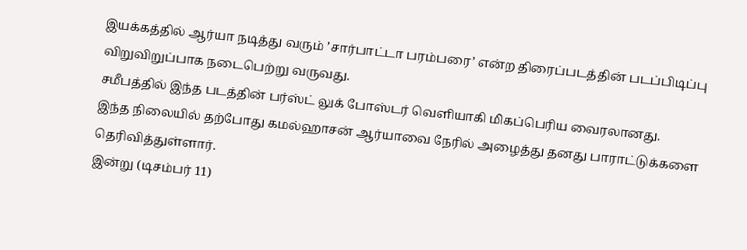இயக்கத்தில் ஆர்யா நடித்து வரும் ’சார்பாட்டா பரம்பரை’ என்ற திரைப்படத்தின் படப்பிடிப்பு விறுவிறுப்பாக நடைபெற்று வருவது.
சமீபத்தில் இந்த படத்தின் பர்ஸ்ட் லுக் போஸ்டர் வெளியாகி மிகப்பெரிய வைரலானது.
இந்த நிலையில் தற்போது கமல்ஹாசன் ஆர்யாவை நேரில் அழைத்து தனது பாராட்டுக்களை தெரிவித்துள்ளார்.
இன்று (டிசம்பர் 11)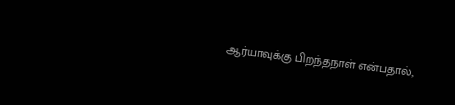ஆர்யாவுக்கு பிறந்தநாள் என்பதால்,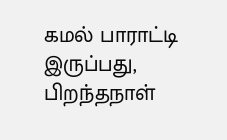கமல் பாராட்டி இருப்பது, பிறந்தநாள்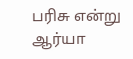பரிசு என்று ஆர்யா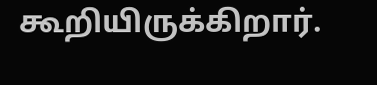கூறியிருக்கிறார்.